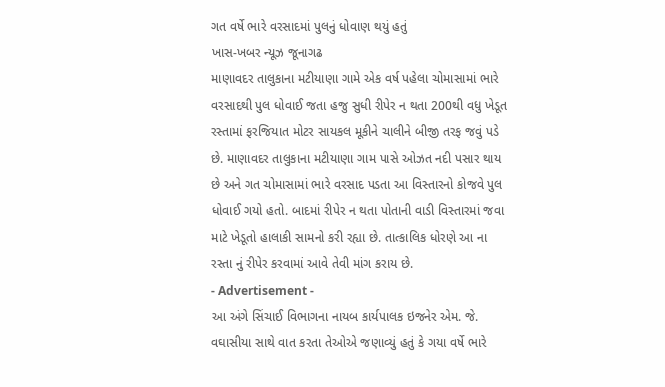ગત વર્ષે ભારે વરસાદમાં પુલનું ધોવાણ થયું હતું
ખાસ-ખબર ન્યૂઝ જૂનાગઢ
માણાવદર તાલુકાના મટીયાણા ગામે એક વર્ષ પહેલા ચોમાસામાં ભારે વરસાદથી પુલ ધોવાઈ જતા હજુ સુધી રીપેર ન થતા 200થી વધુ ખેડૂત રસ્તામાં ફરજિયાત મોટર સાયકલ મૂકીને ચાલીને બીજી તરફ જવું પડે છે. માણાવદર તાલુકાના મટીયાણા ગામ પાસે ઓઝત નદી પસાર થાય છે અને ગત ચોમાસામાં ભારે વરસાદ પડતા આ વિસ્તારનો કોજવે પુલ ધોવાઈ ગયો હતો. બાદમાં રીપેર ન થતા પોતાની વાડી વિસ્તારમાં જવા માટે ખેડૂતો હાલાકી સામનો કરી રહ્યા છે. તાત્કાલિક ધોરણે આ ના રસ્તા નું રીપેર કરવામાં આવે તેવી માંગ કરાય છે.
- Advertisement -
આ અંગે સિંચાઈ વિભાગના નાયબ કાર્યપાલક ઇજનેર એમ. જે. વઘાસીયા સાથે વાત કરતા તેઓએ જણાવ્યું હતું કે ગયા વર્ષે ભારે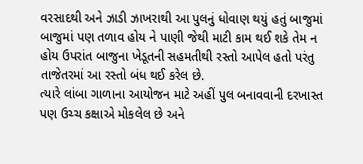વરસાદથી અને ઝાડી ઝાખરાથી આ પુલનું ધોવાણ થયું હતું બાજુમાં બાજુમાં પણ તળાવ હોય ને પાણી જેથી માટી કામ થઈ શકે તેમ ન હોય ઉપરાંત બાજુના ખેડૂતની સહમતીથી રસ્તો આપેલ હતો પરંતુ તાજેતરમાં આ રસ્તો બંધ થઈ કરેલ છે.
ત્યારે લાંબા ગાળાના આયોજન માટે અહીં પુલ બનાવવાની દરખાસ્ત પણ ઉચ્ચ કક્ષાએ મોકલેલ છે અને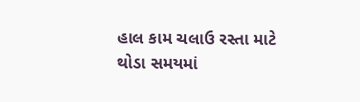હાલ કામ ચલાઉ રસ્તા માટે થોડા સમયમાં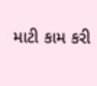માટી કામ કરી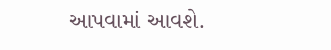આપવામાં આવશે.